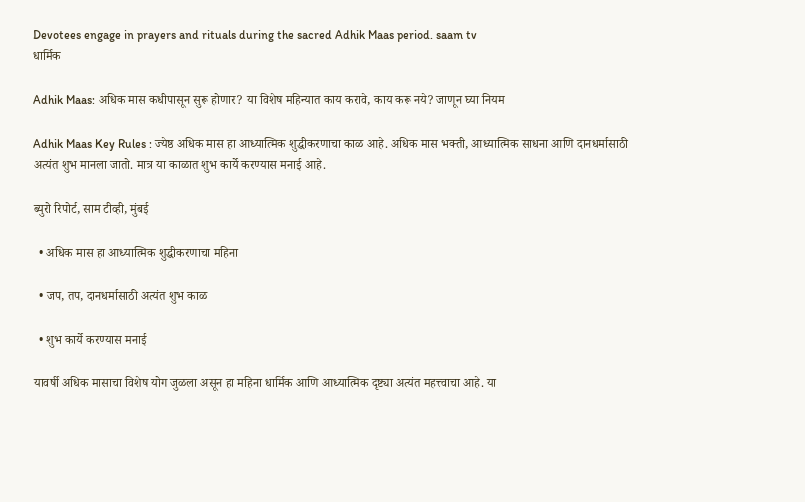Devotees engage in prayers and rituals during the sacred Adhik Maas period. saam tv
धार्मिक

Adhik Maas: अधिक मास कधीपासून सुरू होणार? या विशेष महिन्यात काय करावे, काय करू नये? जाणून घ्या नियम

Adhik Maas Key Rules : ज्येष्ठ अधिक मास हा आध्यात्मिक शुद्धीकरणाचा काळ आहे. अधिक मास भक्ती, आध्यात्मिक साधना आणि दानधर्मासाठी अत्यंत शुभ मानला जातो. मात्र या काळात शुभ कार्ये करण्यास मनाई आहे.

ब्युरो रिपोर्ट, साम टीव्ही, मुंबई

  • अधिक मास हा आध्यात्मिक शुद्धीकरणाचा महिना

  • जप, तप, दानधर्मासाठी अत्यंत शुभ काळ

  • शुभ कार्ये करण्यास मनाई

यावर्षी अधिक मासाचा विशेष योग जुळला असून हा महिना धार्मिक आणि आध्यात्मिक दृष्ट्या अत्यंत महत्त्वाचा आहे. या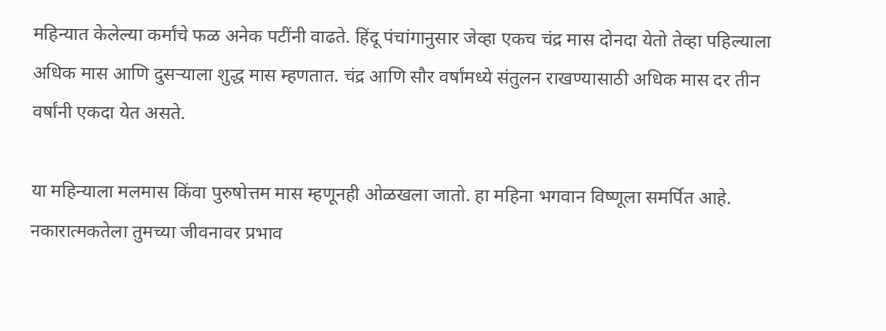महिन्यात केलेल्या कर्मांचे फळ अनेक पटींनी वाढते. हिंदू पंचांगानुसार जेव्हा एकच चंद्र मास दोनदा येतो तेव्हा पहिल्याला अधिक मास आणि दुसऱ्याला शुद्ध मास म्हणतात. चंद्र आणि सौर वर्षांमध्ये संतुलन राखण्यासाठी अधिक मास दर तीन वर्षांनी एकदा येत असते.

या महिन्याला मलमास किंवा पुरुषोत्तम मास म्हणूनही ओळखला जातो. हा महिना भगवान विष्णूला समर्पित आहे. नकारात्मकतेला तुमच्या जीवनावर प्रभाव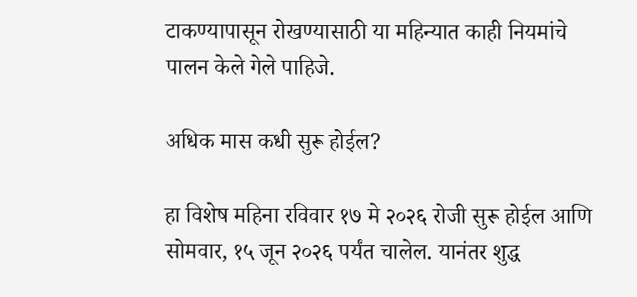टाकण्यापासून रोखण्यासाठी या महिन्यात काही नियमांचे पालन केले गेले पाहिजे.

अधिक मास कधी सुरू होईल?

हा विशेष महिना रविवार १७ मे २०२६ रोजी सुरू होईल आणि सोमवार, १५ जून २०२६ पर्यंत चालेल. यानंतर शुद्ध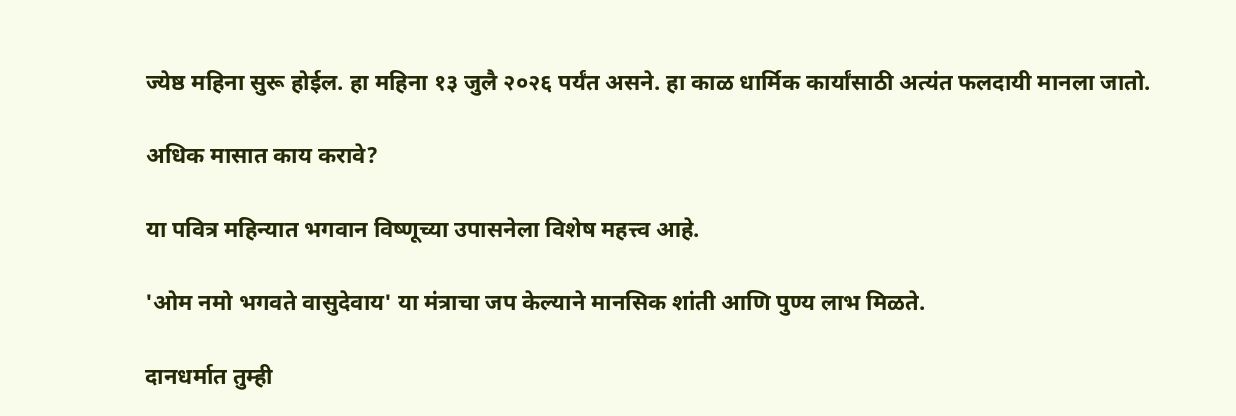ज्येष्ठ महिना सुरू होईल. हा महिना १३ जुलै २०२६ पर्यंत असने. हा काळ धार्मिक कार्यांसाठी अत्यंत फलदायी मानला जातो.

अधिक मासात काय करावे?

या पवित्र महिन्यात भगवान विष्णूच्या उपासनेला विशेष महत्त्व आहे.

'ओम नमो भगवते वासुदेवाय' या मंत्राचा जप केल्याने मानसिक शांती आणि पुण्य लाभ मिळते.

दानधर्मात तुम्ही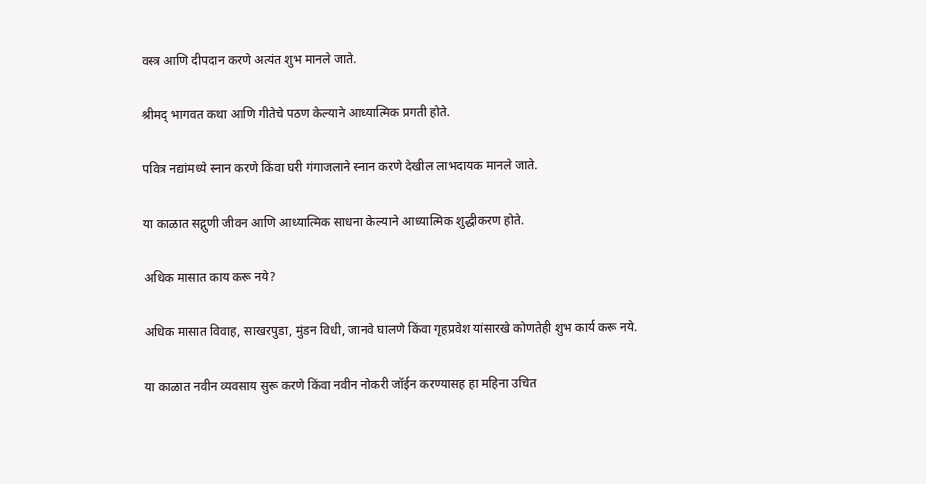वस्त्र आणि दीपदान करणे अत्यंत शुभ मानले जाते.

श्रीमद् भागवत कथा आणि गीतेचे पठण केल्याने आध्यात्मिक प्रगती होते.

पवित्र नद्यांमध्ये स्नान करणे किंवा घरी गंगाजलाने स्नान करणे देखील लाभदायक मानले जाते.

या काळात सद्गुणी जीवन आणि आध्यात्मिक साधना केल्याने आध्यात्मिक शुद्धीकरण होते.

अधिक मासात काय करू नये?

अधिक मासात विवाह, साखरपुडा, मुंडन विधी, जानवे घालणे किंवा गृहप्रवेश यांसारखे कोणतेही शुभ कार्य करू नये.

या काळात नवीन व्यवसाय सुरू करणे किंवा नवीन नोकरी जॉईन करण्यासह हा महिना उचित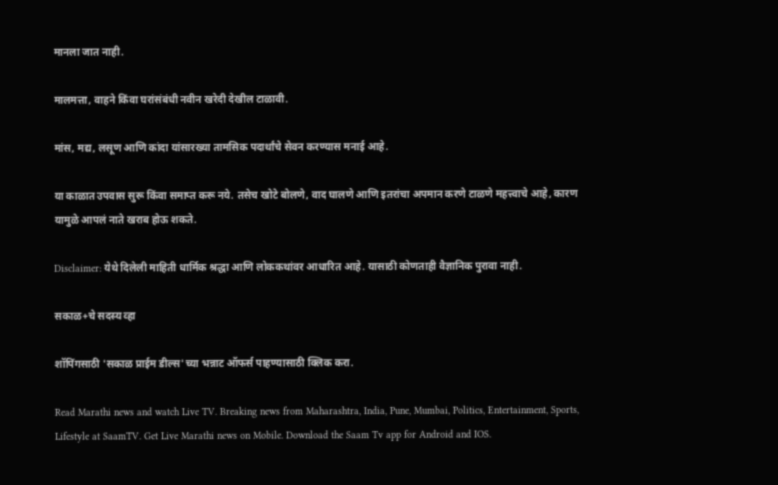मानला जात नाही.

मालमत्ता, वाहने किंवा घरांसंबंधी नवीन खरेदी देखील टाळावी.

मांस, मद्य, लसूण आणि कांदा यांसारख्या तामसिक पदार्थांचे सेवन करण्यास मनाई आहे.

या काळात उपवास सुरू किंवा समाप्त करू नये. तसेच खोटे बोलणे, वाद घालणे आणि इतरांचा अपमान करणे टाळणे महत्त्वाचे आहे, कारण यामुळे आपलं नाते खराब होऊ शकते.

Disclaimer: येथे दिलेली माहिती धार्मिक श्रद्धा आणि लोककथांवर आधारित आहे. यासाठी कोणताही वैज्ञानिक पुरावा नाही.

सकाळ+चे सदस्य व्हा

शॉपिंगसाठी 'सकाळ प्राईम डील्स'च्या भन्नाट ऑफर्स पाहण्यासाठी क्लिक करा.

Read Marathi news and watch Live TV. Breaking news from Maharashtra, India, Pune, Mumbai, Politics, Entertainment, Sports, Lifestyle at SaamTV. Get Live Marathi news on Mobile. Download the Saam Tv app for Android and IOS.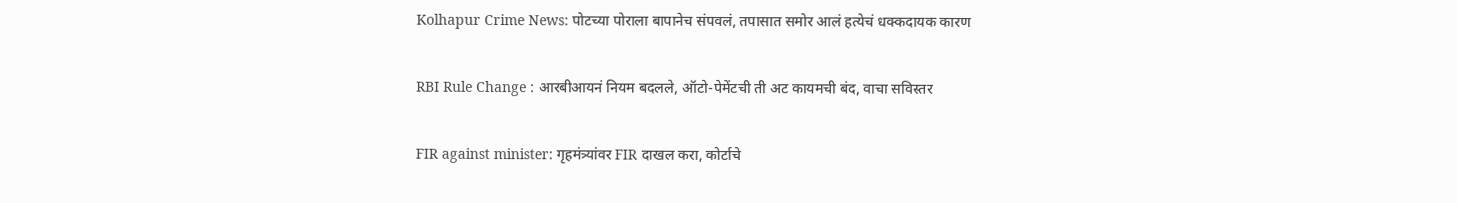Kolhapur Crime News: पोटच्या पोराला बापानेच संपवलं, तपासात समोर आलं हत्येचं धक्कदायक कारण

RBI Rule Change : आरबीआयनं नियम बदलले, ऑटो-पेमेंटची ती अट कायमची बंद, वाचा सविस्तर

FIR against minister: गृहमंत्र्यांवर FIR दाखल करा, कोर्टाचे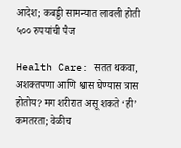आदेश; कबड्डी सामन्यात लावली होती ५०० रुपयांची पैज

Health Care: सतत थकवा, अशक्तपणा आणि श्वास घेण्यास त्रास होतोय? मग शरीरात असू शकते ‘ही’ कमतरता; वेळीच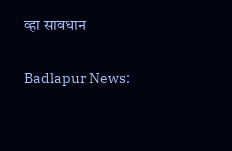व्हा सावधान

Badlapur News: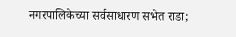नगरपालिकेच्या सर्वसाधारण सभेत राडा;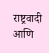राष्ट्रवादी आणि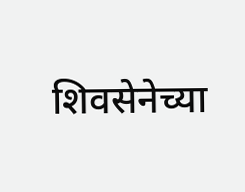शिवसेनेच्या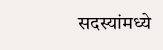सदस्यांमध्ये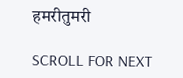हमरीतुमरी

SCROLL FOR NEXT